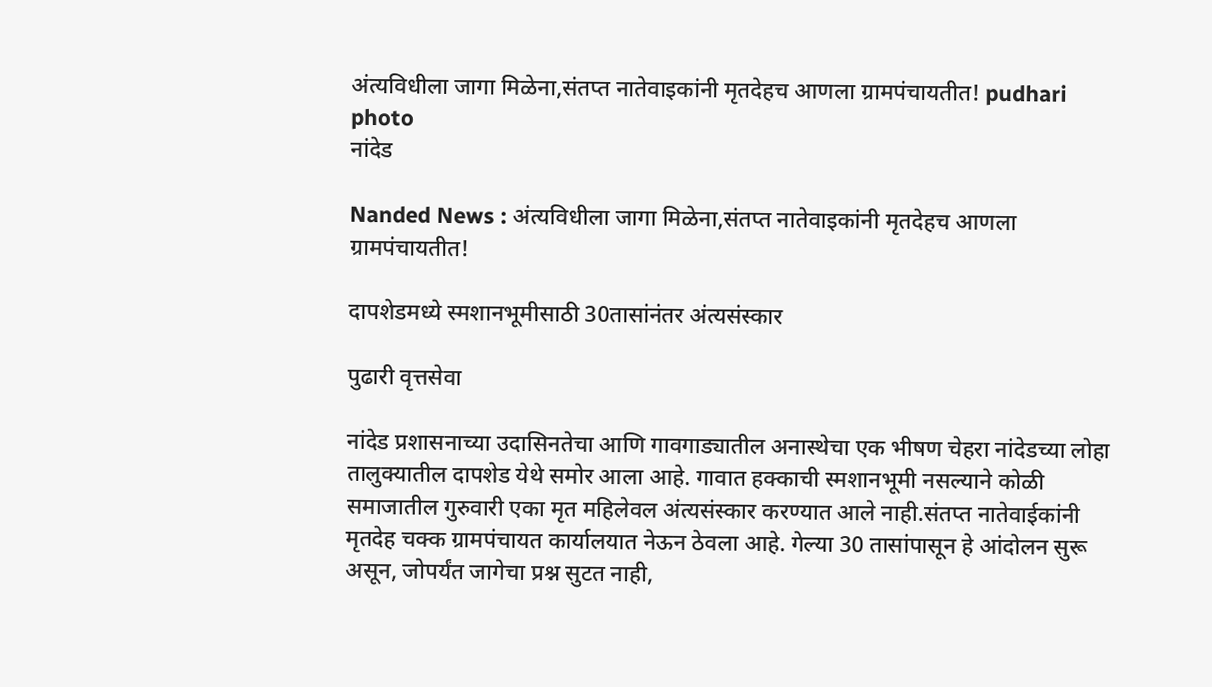अंत्यविधीला जागा मिळेना,संतप्त नातेवाइकांनी मृतदेहच आणला ग्रामपंचायतीत! pudhari photo
नांदेड

Nanded News : अंत्यविधीला जागा मिळेना,संतप्त नातेवाइकांनी मृतदेहच आणला ग्रामपंचायतीत!

दापशेडमध्ये स्मशानभूमीसाठी 30तासांनंतर अंत्यसंस्कार

पुढारी वृत्तसेवा

नांदेड प्रशासनाच्या उदासिनतेचा आणि गावगाड्यातील अनास्थेचा एक भीषण चेहरा नांदेडच्या लोहा तालुक्यातील दापशेड येथे समोर आला आहे. गावात हक्काची स्मशानभूमी नसल्याने कोळी समाजातील गुरुवारी एका मृत महिलेवल अंत्यसंस्कार करण्यात आले नाही.संतप्त नातेवाईकांनी मृतदेह चक्क ग्रामपंचायत कार्यालयात नेऊन ठेवला आहे. गेल्या 30 तासांपासून हे आंदोलन सुरू असून, जोपर्यंत जागेचा प्रश्न सुटत नाही,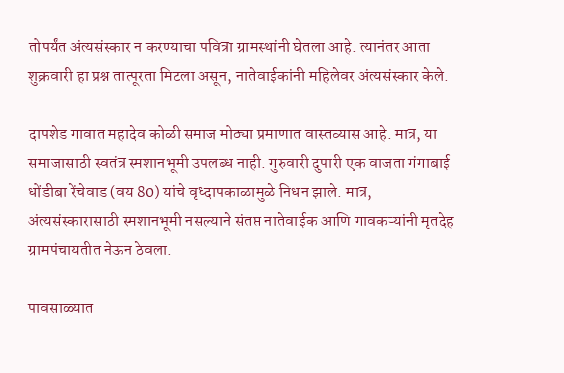तोपर्यंत अंत्यसंस्कार न करण्याचा पवित्रा ग्रामस्थांनी घेतला आहे. त्यानंतर आता शुक्रवारी हा प्रश्न तात्पूरता मिटला असून, नातेवाईकांनी महिलेवर अंत्यसंस्कार केले.

दापशेड गावात महादेव कोळी समाज मोठ्या प्रमाणात वास्तव्यास आहे. मात्र, या समाजासाठी स्वतंत्र स्मशानभूमी उपलब्ध नाही. गुरुवारी दुपारी एक वाजता गंगाबाई धोंडीबा रेंचेवाड (वय 80) यांचे वृध्दापकाळामुळे निधन झाले. मात्र, अंत्यसंस्कारासाठी स्मशानभूमी नसल्याने संतप्त नातेवाईक आणि गावकऱ्यांनी मृतदेह ग्रामपंचायतीत नेऊन ठेवला.

पावसाळ्यात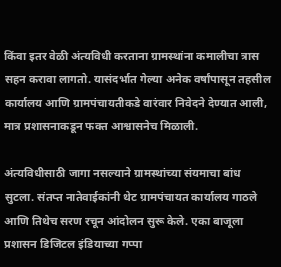किंवा इतर वेळी अंत्यविधी करताना ग्रामस्थांना कमालीचा त्रास सहन करावा लागतो. यासंदर्भात गेल्या अनेक वर्षांपासून तहसील कार्यालय आणि ग्रामपंचायतीकडे वारंवार निवेदने देण्यात आली, मात्र प्रशासनाकडून फक्त आश्वासनेच मिळाली.

अंत्यविधीसाठी जागा नसल्याने ग्रामस्थांच्या संयमाचा बांध सुटला. संतप्त नातेवाईकांनी थेट ग्रामपंचायत कार्यालय गाठले आणि तिथेच सरण रचून आंदोलन सुरू केले. एका बाजूला प्रशासन डिजिटल इंडियाच्या गप्पा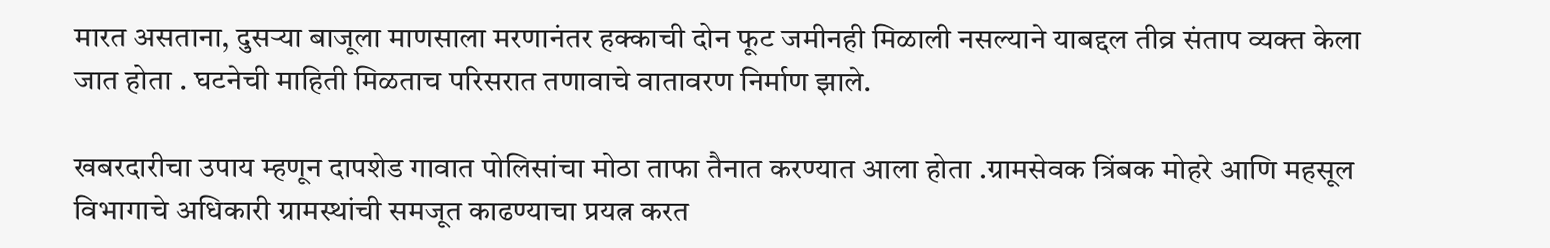मारत असताना, दुसऱ्या बाजूला माणसाला मरणानंतर हक्काची दोन फूट जमीनही मिळाली नसल्याने याबद्दल तीव्र संताप व्यक्त केला जात होता . घटनेची माहिती मिळताच परिसरात तणावाचे वातावरण निर्माण झाले.

खबरदारीचा उपाय म्हणून दापशेड गावात पोलिसांचा मोठा ताफा तैनात करण्यात आला होता .ग्रामसेवक त्रिंबक मोहरे आणि महसूल विभागाचे अधिकारी ग्रामस्थांची समजूत काढण्याचा प्रयत्न करत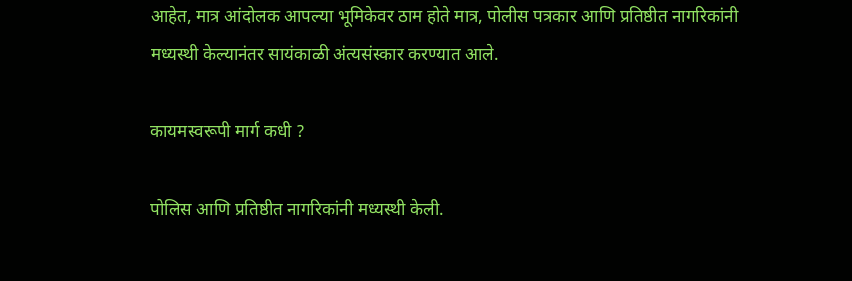आहेत, मात्र आंदोलक आपल्या भूमिकेवर ठाम होते मात्र, पोलीस पत्रकार आणि प्रतिष्ठीत नागरिकांनी मध्यस्थी केल्यानंतर सायंकाळी अंत्यसंस्कार करण्यात आले.

कायमस्वरूपी मार्ग कधी ?

पोलिस आणि प्रतिष्ठीत नागरिकांनी मध्यस्थी केली.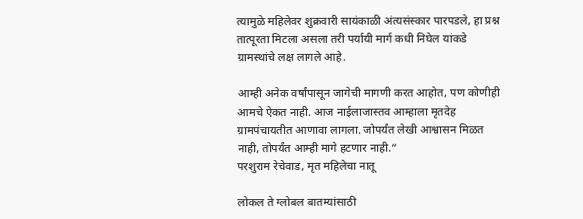त्यामुळे महिलेवर शुक्रवारी सायंकाळी अंत्यसंस्कार पारपडले, हा प्रश्न तात्पूरता मिटला असला तरी पर्यायी मार्ग कधी निघेल यांकडे ग्रामस्थांचे लक्ष लागले आहे.

आम्ही अनेक वर्षांपासून जागेची मागणी करत आहोत, पण कोणीही आमचे ऐकत नाही. आज नाईलाजास्तव आम्हाला मृतदेह ग्रामपंचायतीत आणावा लागला. जोपर्यंत लेखी आश्वासन मिळत नाही, तोपर्यंत आम्ही मागे हटणार नाही.“
परशुराम रेचेवाड, मृत महिलेचा नातू

लोकल ते ग्लोबल बातम्यांसाठी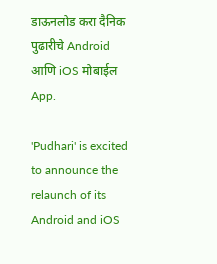डाऊनलोड करा दैनिक पुढारीचे Android आणि iOS मोबाईल App.

'Pudhari' is excited to announce the relaunch of its Android and iOS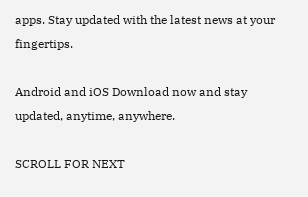apps. Stay updated with the latest news at your fingertips.

Android and iOS Download now and stay updated, anytime, anywhere.

SCROLL FOR NEXT